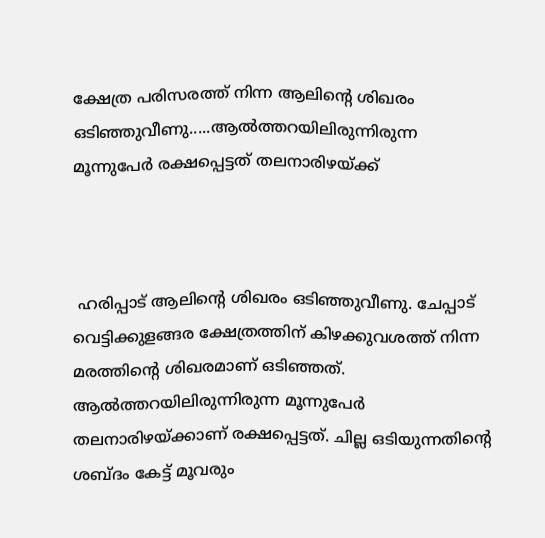ക്ഷേത്ര പരിസരത്ത് നിന്ന ആലിന്റെ ശിഖരം ഒടിഞ്ഞുവീണു.....ആൽത്തറയിലിരുന്നിരുന്ന മൂന്നുപേർ രക്ഷപ്പെട്ടത് തലനാരിഴയ്ക്ക്



 ഹരിപ്പാട് ആലിന്റെ ശിഖരം ഒടിഞ്ഞുവീണു. ചേപ്പാട് വെട്ടിക്കുളങ്ങര ക്ഷേത്രത്തിന് കിഴക്കുവശത്ത് നിന്ന മരത്തിന്റെ ശിഖരമാണ് ഒടിഞ്ഞത്. ആൽത്തറയിലിരുന്നിരുന്ന മൂന്നുപേർ തലനാരിഴയ്ക്കാണ് രക്ഷപ്പെട്ടത്. ചില്ല ഒടിയുന്നതിന്റെ ശബ്ദം കേട്ട് മൂവരും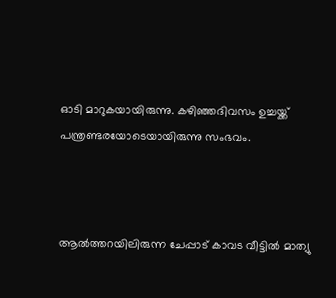ഓടി മാറുകയായിരുന്നു. കഴിഞ്ഞദിവസം ഉച്ചയ്ക്ക് പന്ത്രണ്ടരയോടെയായിരുന്നു സംഭവം.



ആൽത്തറയിലിരുന്ന ചേപ്പാട് കാവട വീട്ടിൽ മാത്യു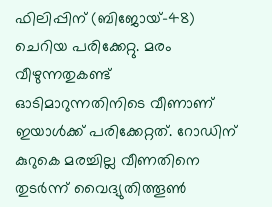ഫിലിപ്പിന് (ബിജോയ്-48) ചെറിയ പരിക്കേറ്റു. മരം വീഴുന്നതുകണ്ട് ഓടിമാറുന്നതിനിടെ വീണാണ് ഇയാൾക്ക് പരിക്കേറ്റത്. റോഡിന് കുറുകെ മരച്ചില്ല വീണതിനെ തുടർന്ന് വൈദ്യുതിത്തൂൺ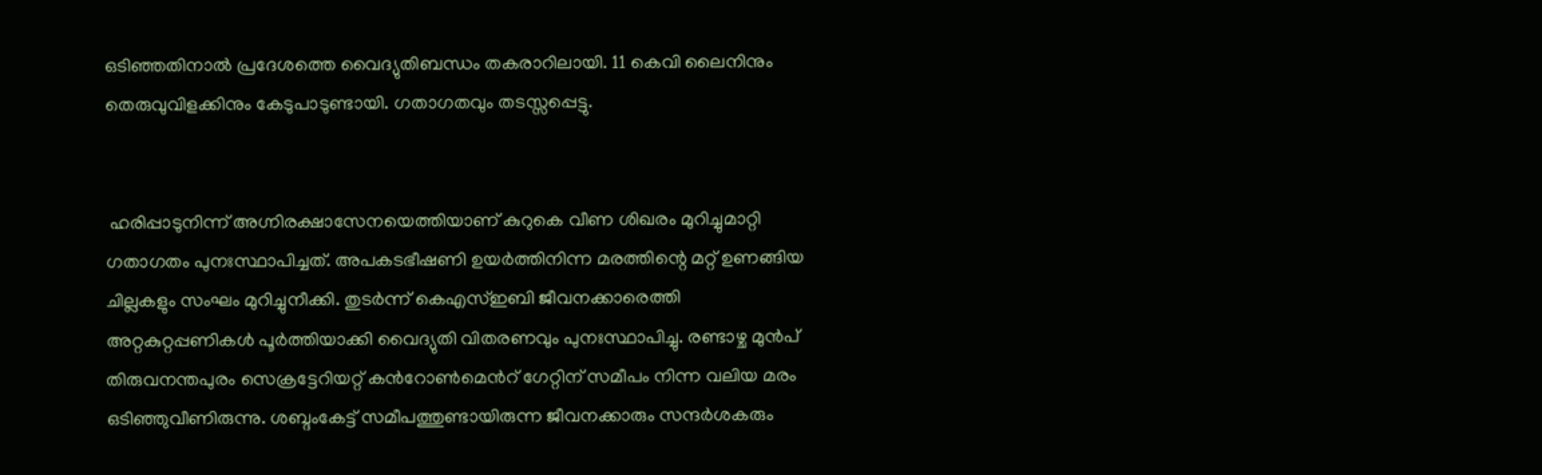ഒടിഞ്ഞതിനാൽ പ്രദേശത്തെ വൈദ്യുതിബന്ധം തകരാറിലായി. 11 കെവി ലൈനിനും തെരുവുവിളക്കിനും കേടുപാടുണ്ടായി. ഗതാഗതവും തടസ്സപ്പെട്ടു.


 ഹരിപ്പാടുനിന്ന് അഗ്നിരക്ഷാസേനയെത്തിയാണ് കുറുകെ വീണ ശിഖരം മുറിച്ചുമാറ്റി ഗതാഗതം പുനഃസ്ഥാപിച്ചത്. അപകടഭീഷണി ഉയർത്തിനിന്ന മരത്തിന്റെ മറ്റ് ഉണങ്ങിയ ചില്ലകളും സംഘം മുറിച്ചുനീക്കി. തുടർന്ന് കെഎസ്ഇബി ജീവനക്കാരെത്തി അറ്റകുറ്റപ്പണികൾ പൂർത്തിയാക്കി വൈദ്യുതി വിതരണവും പുനഃസ്ഥാപിച്ചു. രണ്ടാഴ്ച മുൻപ് തിരുവനന്തപുരം സെക്രട്ടേറിയറ്റ് കൻറോൺമെൻറ് ഗേറ്റിന് സമീപം നിന്ന വലിയ മരം ഒടിഞ്ഞുവീണിരുന്നു. ശബ്ദംകേട്ട് സമീപത്തുണ്ടായിരുന്ന ജീവനക്കാരും സന്ദർശകരും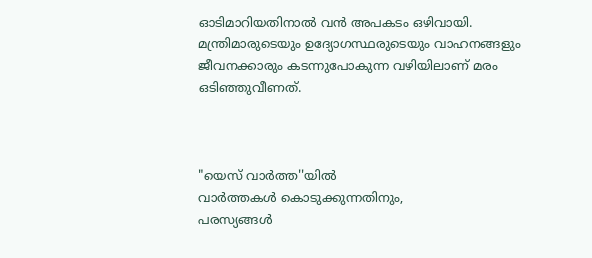ഓടിമാറിയതിനാൽ വൻ അപകടം ഒഴിവായി. മന്ത്രിമാരുടെയും ഉദ്യോഗസ്ഥരുടെയും വാഹനങ്ങളും ജീവനക്കാരും കടന്നുപോകുന്ന വഴിയിലാണ് മരം ഒടിഞ്ഞുവീണത്.



"യെസ് വാർത്ത''യിൽ
വാർത്തകൾ കൊടുക്കുന്നതിനും,
പരസ്യങ്ങൾ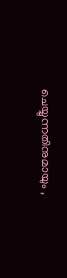ചെയ്യുന്നതിനുമായും ,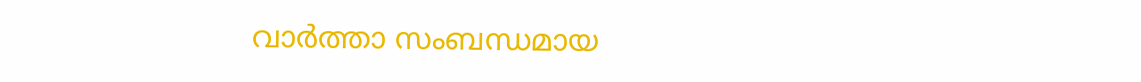വാർത്താ സംബന്ധമായ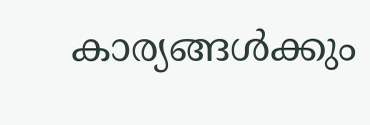കാര്യങ്ങൾക്കും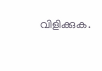വിളിക്കുക.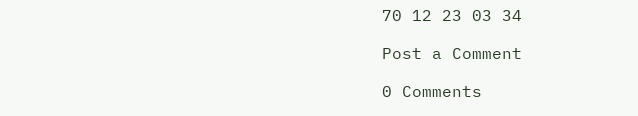70 12 23 03 34

Post a Comment

0 Comments